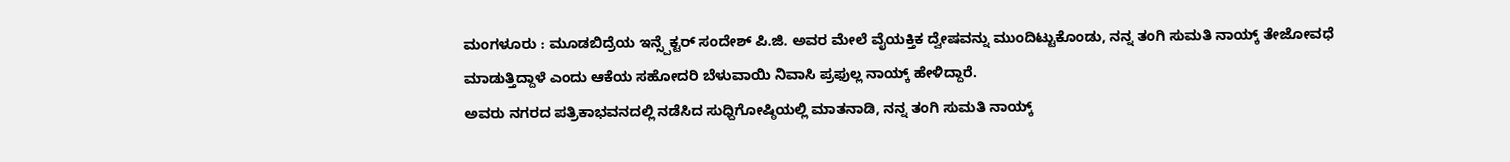ಮಂಗಳೂರು : ಮೂಡಬಿದ್ರೆಯ ಇನ್ಸ್ಪೆಕ್ಟರ್ ಸಂದೇಶ್ ಪಿ.ಜಿ. ಅವರ ಮೇಲೆ ವೈಯಕ್ತಿಕ ದ್ವೇಷವನ್ನು ಮುಂದಿಟ್ಟುಕೊಂಡು, ನನ್ನ ತಂಗಿ ಸುಮತಿ ನಾಯ್ಕ್ ತೇಜೋವಧೆ ಮಾಡುತ್ತಿದ್ದಾಳೆ ಎಂದು ಆಕೆಯ ಸಹೋದರಿ ಬೆಳುವಾಯಿ ನಿವಾಸಿ ಪ್ರಫುಲ್ಲ ನಾಯ್ಕ್ ಹೇಳಿದ್ದಾರೆ.
ಅವರು ನಗರದ ಪತ್ರಿಕಾಭವನದಲ್ಲಿ ನಡೆಸಿದ ಸುಧ್ದಿಗೋಷ್ಠಿಯಲ್ಲಿ ಮಾತನಾಡಿ, ನನ್ನ ತಂಗಿ ಸುಮತಿ ನಾಯ್ಕ್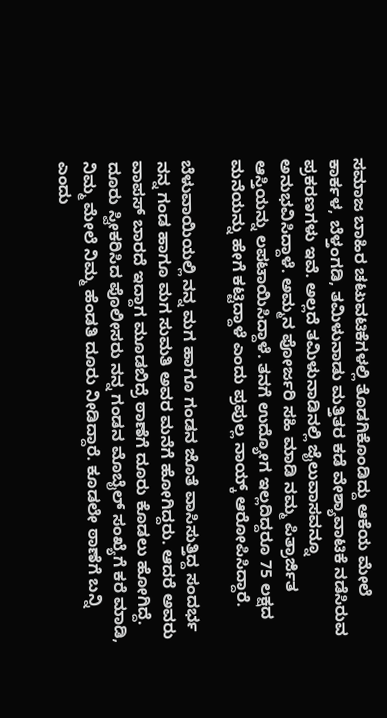ಸಮಾಜ ಬಾಹಿರ ಚಟುವಟಿಕೆಗಳಲ್ಲಿ ತೊಡಗಿಕೊಂಡಿದ್ದು ಆಕೆಯ ಮೇಲೆ ಕಾರ್ಕಳ, ಬೆಳ್ತಂಗಡಿ, ತಮಿಳುನಾಡು ಮತ್ತಿತರ ಕಡೆ ವೇಶ್ಯಾವಾಟಿಕೆ ನಡೆಸಿರುವ ಪ್ರಕರಣಗಳು ಇವೆ. ಅಲ್ಲದೆ ತಮಿಳುನಾಡಿನಲ್ಲಿ ಜೈಲುವಾಸವನ್ನೂ ಅನುಭವಿಸಿದ್ದಾಳೆ. ಅಮ್ಮನ ಪೋರ್ಜರಿ ಸಹಿ ಮಾಡಿ ನಮ್ಮ ಪಿತ್ರಾರ್ಜಿತ ಆಸ್ತಿಯನ್ನು ಲಪಟಾಯಿಸಿದ್ದಾಳೆ. ತನಗೆ ಉದ್ಯೋಗ ಇಲ್ಲದಿದ್ದರೂ 75 ಲಕ್ಷದ ಮನೆಯನ್ನು ಹೇಗೆ ಕಟ್ಟಿದ್ದಾಳೆ ಎಂದು ಪ್ರಪುಲ್ಲ ನಾಯ್ಕ್ ಆರೋಪಿಸಿದ್ದಾರೆ.

ಬೆಳುವಾಯಿಯಲ್ಲಿ ನನ್ನ ಮಗ ಹಾಗೂ ಗಂಡನ ಜೊತೆ ವಾಸಿಸುತ್ತಿದ್ದ ಸಂದರ್ಭ ನನ್ನ ಗಂಡ ಹಾಗೂ ಮಗ ಸುಮತಿ ಅವರ ಮನೆಗೆ ಹೋಗಿದ್ದರು. ಆದರೆ ಅವರು ವಾಪಸ್ ಬಾರದೆ ಇದ್ದಾಗ ಮೂಡಬಿದ್ರೆ ಠಾಣೆಗೆ ದೂರು ಕೊಡಲು ಹೋಗಿದ್ದೆ. ದೂರು ಸ್ವೀಕರಿಸಿದ ಪೊಲೀಸರು ನನ್ನ ಗಂಡನ ಮೊಬೈಲ್ ಸಂಖ್ಯೆಗೆ ಕರೆ ಮಾಡಿ, ನಿಮ್ಮ ಮೇಲೆ ನಿಮ್ಮ ಹೆಂಡತಿ ದೂರು ನೀಡಿದ್ದಾರೆ. ಕೂಡಲೇ ಠಾಣೆಗೆ ಬನ್ನಿ ಎಂದು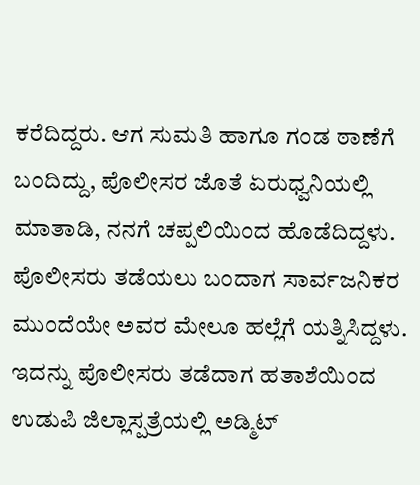ಕರೆದಿದ್ದರು. ಆಗ ಸುಮತಿ ಹಾಗೂ ಗಂಡ ಠಾಣೆಗೆ ಬಂದಿದ್ದು, ಪೊಲೀಸರ ಜೊತೆ ಏರುಧ್ವನಿಯಲ್ಲಿ ಮಾತಾಡಿ, ನನಗೆ ಚಪ್ಪಲಿಯಿಂದ ಹೊಡೆದಿದ್ದಳು. ಪೊಲೀಸರು ತಡೆಯಲು ಬಂದಾಗ ಸಾರ್ವಜನಿಕರ ಮುಂದೆಯೇ ಅವರ ಮೇಲೂ ಹಲ್ಲೆಗೆ ಯತ್ನಿಸಿದ್ದಳು. ಇದನ್ನು ಪೊಲೀಸರು ತಡೆದಾಗ ಹತಾಶೆಯಿಂದ ಉಡುಪಿ ಜಿಲ್ಲಾಸ್ಪತ್ರೆಯಲ್ಲಿ ಅಡ್ಮಿಟ್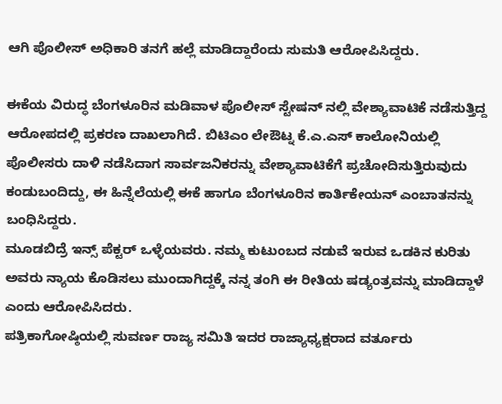ಆಗಿ ಪೊಲೀಸ್ ಅಧಿಕಾರಿ ತನಗೆ ಹಲ್ಲೆ ಮಾಡಿದ್ದಾರೆಂದು ಸುಮತಿ ಆರೋಪಿಸಿದ್ದರು.

ಈಕೆಯ ವಿರುದ್ಧ ಬೆಂಗಳೂರಿನ ಮಡಿವಾಳ ಪೊಲೀಸ್ ಸ್ಟೇಷನ್ ನಲ್ಲಿ ವೇಶ್ಯಾವಾಟಿಕೆ ನಡೆಸುತ್ತಿದ್ದ ಆರೋಪದಲ್ಲಿ ಪ್ರಕರಣ ದಾಖಲಾಗಿದೆ. ಬಿಟಿಎಂ ಲೇಔಟ್ನ ಕೆ.ಎ.ಎಸ್ ಕಾಲೋನಿಯಲ್ಲಿ ಪೊಲೀಸರು ದಾಳಿ ನಡೆಸಿದಾಗ ಸಾರ್ವಜನಿಕರನ್ನು ವೇಶ್ಯಾವಾಟಿಕೆಗೆ ಪ್ರಚೋದಿಸುತ್ತಿರುವುದು ಕಂಡುಬಂದಿದ್ದು, ಈ ಹಿನ್ನೆಲೆಯಲ್ಲಿ ಈಕೆ ಹಾಗೂ ಬೆಂಗಳೂರಿನ ಕಾರ್ತಿಕೇಯನ್ ಎಂಬಾತನನ್ನು ಬಂಧಿಸಿದ್ದರು.
ಮೂಡಬಿದ್ರೆ ಇನ್ಸ್ ಪೆಕ್ಟರ್ ಒಳ್ಳೆಯವರು. ನಮ್ಮ ಕುಟುಂಬದ ನಡುವೆ ಇರುವ ಒಡಕಿನ ಕುರಿತು ಅವರು ನ್ಯಾಯ ಕೊಡಿಸಲು ಮುಂದಾಗಿದ್ದಕ್ಕೆ ನನ್ನ ತಂಗಿ ಈ ರೀತಿಯ ಷಡ್ಯಂತ್ರವನ್ನು ಮಾಡಿದ್ದಾಳೆ ಎಂದು ಆರೋಪಿಸಿದರು.
ಪತ್ರಿಕಾಗೋಷ್ಠಿಯಲ್ಲಿ ಸುವರ್ಣ ರಾಜ್ಯ ಸಮಿತಿ ಇದರ ರಾಜ್ಯಾಧ್ಯಕ್ಷರಾದ ವರ್ತೂರು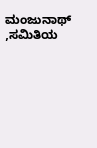ಮಂಜುನಾಥ್ ,ಸಮಿತಿಯ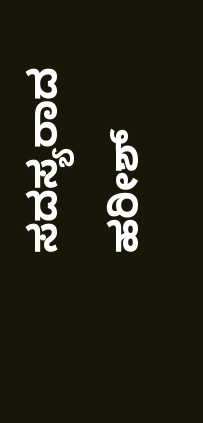ಸದಸ್ಯರಾದ ಹರೀಶ್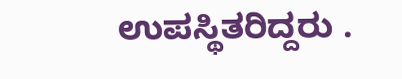ಉಪಸ್ಥಿತರಿದ್ದರು .